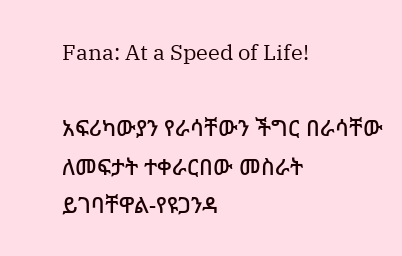Fana: At a Speed of Life!

አፍሪካውያን የራሳቸውን ችግር በራሳቸው ለመፍታት ተቀራርበው መስራት ይገባቸዋል-የዩጋንዳ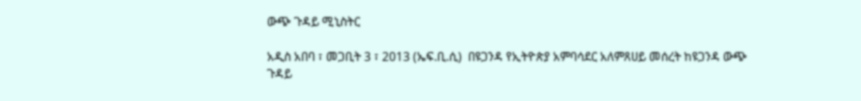ውጭ ጉዳይ ሚኒስትር

አዲስ አበባ ፣ መጋቢት 3 ፣ 2013 (ኤፍ.ቢ.ሲ)  በዩጋንዳ የኢትዮጵያ አምባሳደር አለምጸሀይ መሰረት ከዩጋንዳ ውጭ ጉዳይ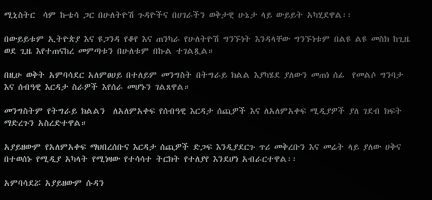ሚኒስትር  ሳም ኩቴሳ ጋር በሁለትዮሽ ጉዳዮችና በሀገራችን ወቅታዊ ሁኔታ ላይ ውይይት አካሂደዋል፡፡

በውይይቱም ኢትዮጵያ እና ዩጋንዳ የቆየ እና ጠንካራ የሁለትዮሽ ግንኙነት እንዳላቸው ግንኙነቱም በልዩ ልዩ መስክ ከጊዜ ወደ ጊዜ እየተጠናከረ መምጣቱን በሁለቱም በኩል ተገልጿል።

በዚሁ ወቅት አምባሳደር አለምፀሀይ በተለይም መንግስት በትግራይ ክልል እያካሄደ ያለውን መጠነ ሰፊ  የመልሶ ግንባታ እና ሰብዓዊ እርዳታ ስራዎች እየሰራ መሆኑን ገልጸዋል።

መንግስትም የትግራይ ክልልን  ለአለምአቀፍ የሰብዓዊ እርዳታ ሰጪዎች እና ለአለምአቀፍ ሚዲያዎች ያለ ገደብ ክፍት ማድረጉን አስረድተዋል።

አያይዘውም የአለምአቀፍ ማህበረሰቡና እርዳታ ሰጪዎች ድጋፍ እንዲያደርጉ ጥሪ መቅረቡን እና መሬት ላይ ያለው ሀቅና በተወሰኑ የሚዲያ አካላት የሚነዛው የተሳሳተ ትርክት የተለያየ እንደሆነ አብራርተዋል፡፡

አምባሳደሯ አያይዘውም ሱዳን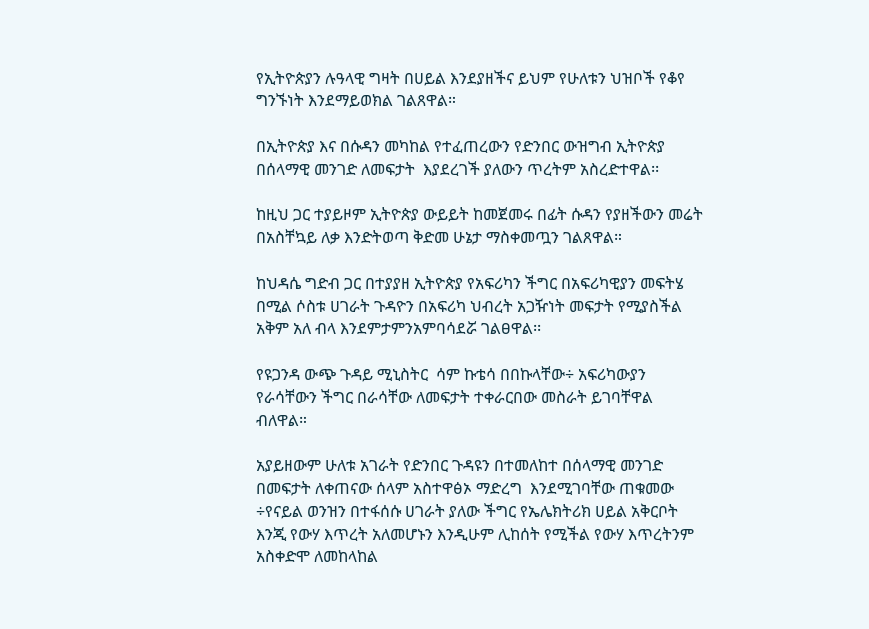የኢትዮጵያን ሉዓላዊ ግዛት በሀይል እንደያዘችና ይህም የሁለቱን ህዝቦች የቆየ ግንኙነት እንደማይወክል ገልጸዋል።

በኢትዮጵያ እና በሱዳን መካከል የተፈጠረውን የድንበር ውዝግብ ኢትዮጵያ በሰላማዊ መንገድ ለመፍታት  እያደረገች ያለውን ጥረትም አስረድተዋል፡፡

ከዚህ ጋር ተያይዞም ኢትዮጵያ ውይይት ከመጀመሩ በፊት ሱዳን የያዘችውን መሬት በአስቸኳይ ለቃ እንድትወጣ ቅድመ ሁኔታ ማስቀመጧን ገልጸዋል።

ከህዳሴ ግድብ ጋር በተያያዘ ኢትዮጵያ የአፍሪካን ችግር በአፍሪካዊያን መፍትሄ በሚል ሶስቱ ሀገራት ጉዳዮን በአፍሪካ ህብረት አጋዥነት መፍታት የሚያስችል አቅም አለ ብላ እንደምታምንአምባሳደሯ ገልፀዋል፡፡

የዩጋንዳ ውጭ ጉዳይ ሚኒስትር  ሳም ኩቴሳ በበኩላቸው÷ አፍሪካውያን የራሳቸውን ችግር በራሳቸው ለመፍታት ተቀራርበው መስራት ይገባቸዋል ብለዋል።

አያይዘውም ሁለቱ አገራት የድንበር ጉዳዩን በተመለከተ በሰላማዊ መንገድ በመፍታት ለቀጠናው ሰላም አስተዋፅኦ ማድረግ  እንደሚገባቸው ጠቁመው ÷የናይል ወንዝን በተፋሰሱ ሀገራት ያለው ችግር የኤሌክትሪክ ሀይል አቅርቦት እንጂ የውሃ እጥረት አለመሆኑን እንዲሁም ሊከሰት የሚችል የውሃ እጥረትንም አስቀድሞ ለመከላከል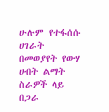ሁሉም የተፋሰሱ ሀገራት በመወያየት የውሃ ሀብት ልማት ስራዎች ላይ በጋራ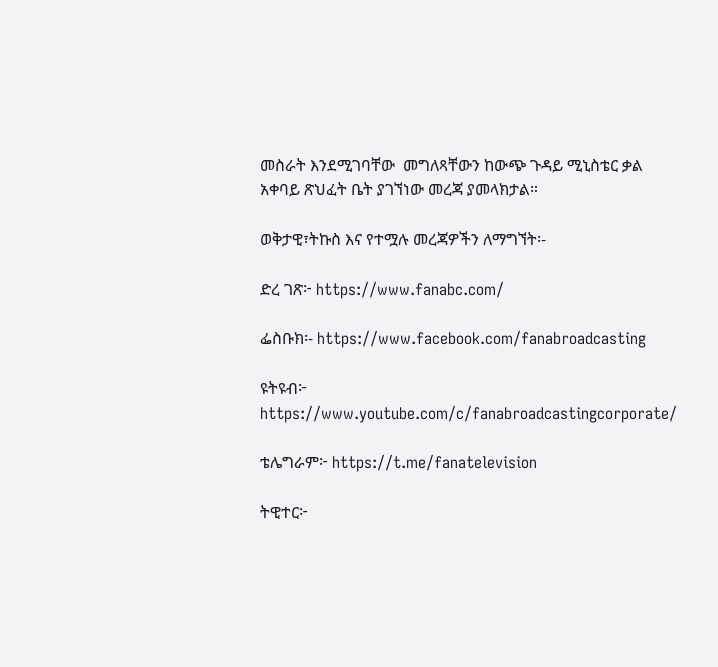መስራት እንደሚገባቸው  መግለጻቸውን ከውጭ ጉዳይ ሚኒስቴር ቃል አቀባይ ጽህፈት ቤት ያገኘነው መረጃ ያመላክታል።

ወቅታዊ፣ትኩስ እና የተሟሉ መረጃዎችን ለማግኘት፡-

ድረ ገጽ፦ https://www.fanabc.com/

ፌስቡክ፡- https://www.facebook.com/fanabroadcasting

ዩትዩብ፦ https://www.youtube.com/c/fanabroadcastingcorporate/

ቴሌግራም፦ https://t.me/fanatelevision

ትዊተር፦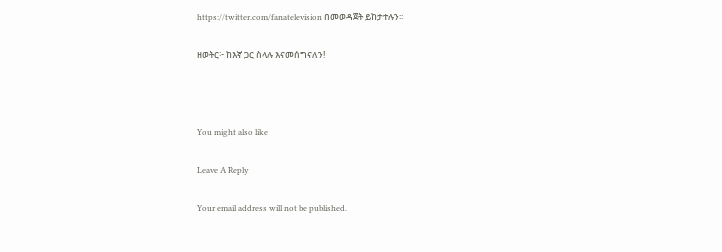https://twitter.com/fanatelevision በመወዳጀት ይከታተሉን፡፡

ዘወትር፦ ከእኛ ጋር ስላሉ እናመሰግናለን!



You might also like

Leave A Reply

Your email address will not be published.